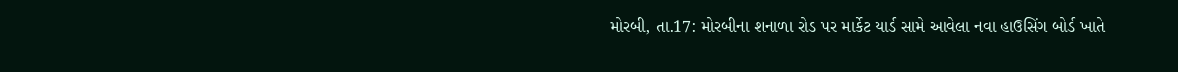મોરબી, તા.17: મોરબીના શનાળા રોડ પર માર્કેટ યાર્ડ સામે આવેલા નવા હાઉસિંગ બોર્ડ ખાતે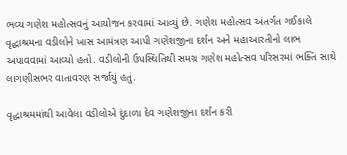ભવ્ય ગણેશ મહોત્સવનું આયોજન કરવામાં આવ્યું છે. ગણેશ મહોત્સવ અંતર્ગત ગઈકાલે વૃદ્ધાશ્રમના વડીલોને ખાસ આમંત્રણ આપી ગણેશજીના દર્શન અને મહાઆરતીનો લાભ અપાવવામાં આવ્યો હતો. વડીલોની ઉપસ્થિતિથી સમગ્ર ગણેશ મહોત્સવ પરિસરમાં ભક્તિ સાથે લાગણીસભર વાતાવરણ સર્જાયું હતું.

વૃદ્ધાશ્રમમાંથી આવેલા વડીલોએ દુંદાળા દેવ ગણેશજીના દર્શન કરી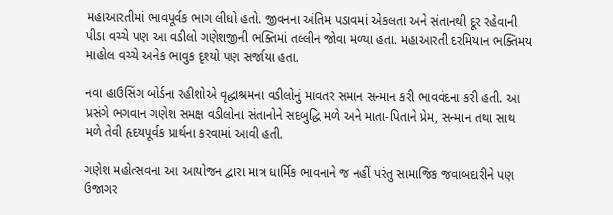મહાઆરતીમાં ભાવપૂર્વક ભાગ લીધો હતો. જીવનના અંતિમ પડાવમાં એકલતા અને સંતાનથી દૂર રહેવાની પીડા વચ્ચે પણ આ વડીલો ગણેશજીની ભક્તિમાં તલ્લીન જોવા મળ્યા હતા. મહાઆરતી દરમિયાન ભક્તિમય માહોલ વચ્ચે અનેક ભાવુક દૃશ્યો પણ સર્જાયા હતા.

નવા હાઉસિંગ બોર્ડના રહીશોએ વૃદ્ધાશ્રમના વડીલોનું માવતર સમાન સન્માન કરી ભાવવંદના કરી હતી. આ પ્રસંગે ભગવાન ગણેશ સમક્ષ વડીલોના સંતાનોને સદબુદ્ધિ મળે અને માતા-પિતાને પ્રેમ, સન્માન તથા સાથ મળે તેવી હૃદયપૂર્વક પ્રાર્થના કરવામાં આવી હતી.

ગણેશ મહોત્સવના આ આયોજન દ્વારા માત્ર ધાર્મિક ભાવનાને જ નહીં પરંતુ સામાજિક જવાબદારીને પણ ઉજાગર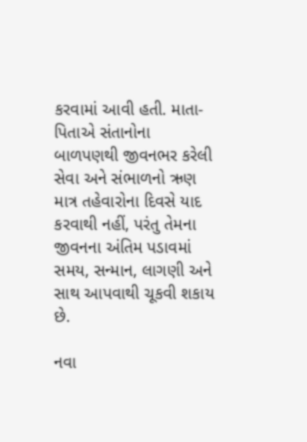કરવામાં આવી હતી. માતા-પિતાએ સંતાનોના બાળપણથી જીવનભર કરેલી સેવા અને સંભાળનો ઋણ માત્ર તહેવારોના દિવસે યાદ કરવાથી નહીં, પરંતુ તેમના જીવનના અંતિમ પડાવમાં સમય, સન્માન, લાગણી અને સાથ આપવાથી ચૂકવી શકાય છે.

નવા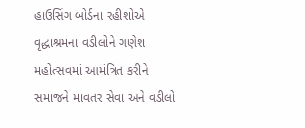હાઉસિંગ બોર્ડના રહીશોએ વૃદ્ધાશ્રમના વડીલોને ગણેશ મહોત્સવમાં આમંત્રિત કરીને સમાજને માવતર સેવા અને વડીલો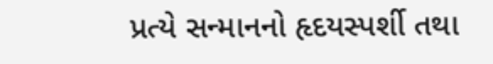પ્રત્યે સન્માનનો હૃદયસ્પર્શી તથા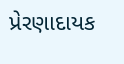પ્રેરણાદાયક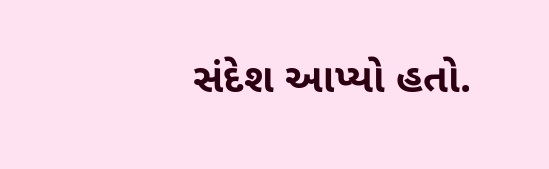સંદેશ આપ્યો હતો.